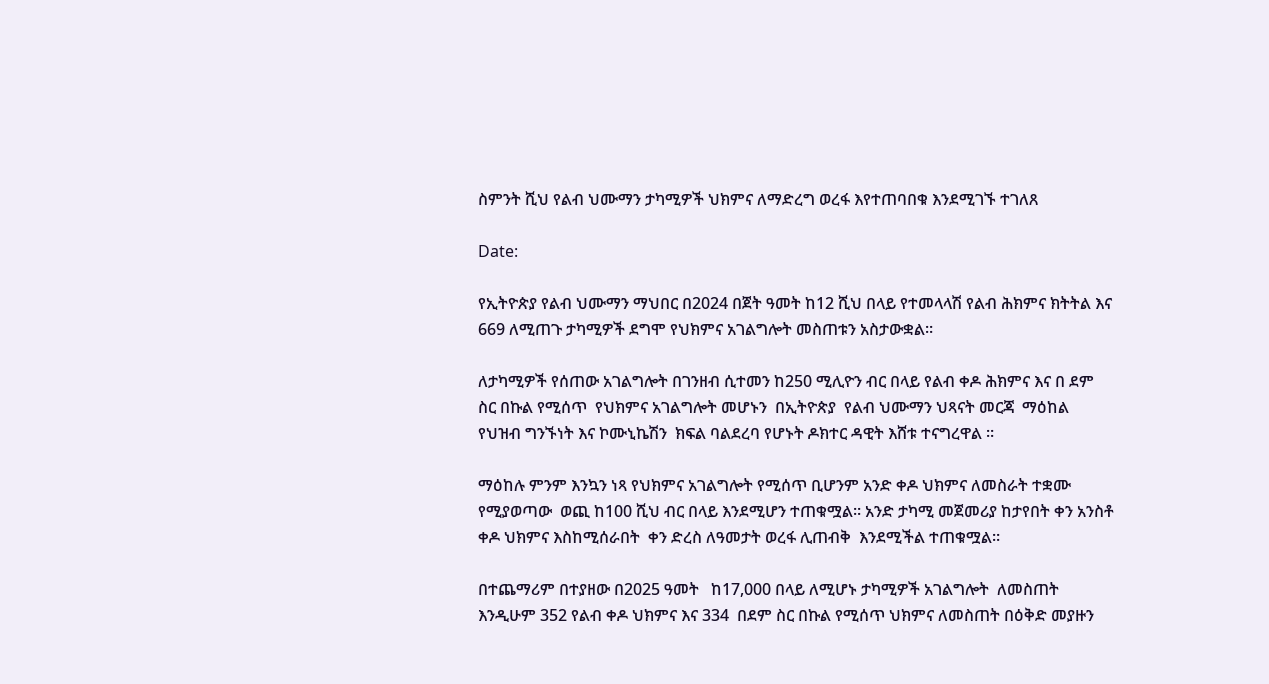ስምንት ሺህ የልብ ህሙማን ታካሚዎች ህክምና ለማድረግ ወረፋ እየተጠባበቁ እንደሚገኙ ተገለጸ

Date:

የኢትዮጵያ የልብ ህሙማን ማህበር በ2024 በጀት ዓመት ከ12 ሺህ በላይ የተመላላሽ የልብ ሕክምና ክትትል እና 669 ለሚጠጉ ታካሚዎች ደግሞ የህክምና አገልግሎት መስጠቱን አስታውቋል።

ለታካሚዎች የሰጠው አገልግሎት በገንዘብ ሲተመን ከ250 ሚሊዮን ብር በላይ የልብ ቀዶ ሕክምና እና በ ደም ስር በኩል የሚሰጥ  የህክምና አገልግሎት መሆኑን  በኢትዮጵያ  የልብ ህሙማን ህጻናት መርጃ  ማዕከል የህዝብ ግንኙነት እና ኮሙኒኬሽን  ክፍል ባልደረባ የሆኑት ዶክተር ዳዊት እሸቱ ተናግረዋል ።

ማዕከሉ ምንም እንኳን ነጻ የህክምና አገልግሎት የሚሰጥ ቢሆንም አንድ ቀዶ ህክምና ለመስራት ተቋሙ የሚያወጣው  ወጪ ከ100 ሺህ ብር በላይ እንደሚሆን ተጠቁሟል። አንድ ታካሚ መጀመሪያ ከታየበት ቀን አንስቶ ቀዶ ህክምና እስከሚሰራበት  ቀን ድረስ ለዓመታት ወረፋ ሊጠብቅ  እንደሚችል ተጠቁሟል።

በተጨማሪም በተያዘው በ2025 ዓመት   ከ17,000 በላይ ለሚሆኑ ታካሚዎች አገልግሎት  ለመስጠት እንዲሁም 352 የልብ ቀዶ ህክምና እና 334  በደም ስር በኩል የሚሰጥ ህክምና ለመስጠት በዕቅድ መያዙን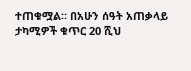ተጠቁሟል። በአሁን ሰዓት አጠቃላይ ታካሚዎች ቁጥር 20 ሺህ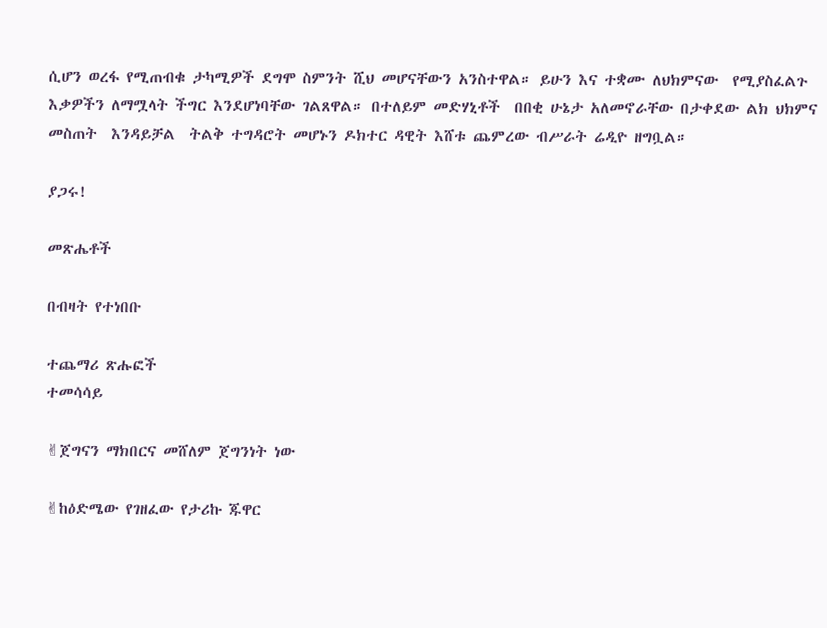ሲሆን ወረፋ የሚጠብቁ ታካሚዎች ደግሞ ስምንት ሺህ መሆናቸውን አንስተዋል። ይሁን እና ተቋሙ ለህክምናው  የሚያስፈልጉ  እቃዎችን ለማሟላት ችግር እንደሆነባቸው ገልጸዋል። በተለይም መድሃኒቶች  በበቂ ሁኔታ አለመኖራቸው በታቀደው ልክ ህክምና  መስጠት  እንዳይቻል  ትልቅ ተግዳሮት መሆኑን ዶክተር ዳዊት እሸቱ ጨምረው ብሥራት ሬዲዮ ዘግቧል።

ያጋሩ!

መጽሔቶች

በብዛት የተነበቡ

ተጨማሪ ጽሑፎች
ተመሳሳይ

✌ጀግናን ማክበርና መሸለም ጀግንነት ነው

✌ከዕድሜው የገዘፈው የታሪኩ ጁዋር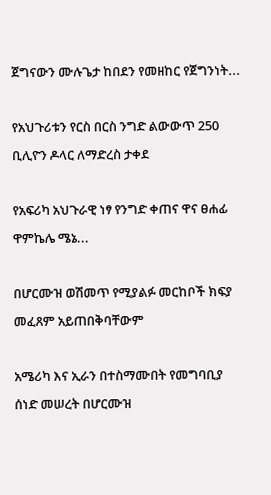ጀግናውን ሙሉጌታ ከበደን የመዘከር የጀግንነት...

የአህጉሪቱን የርስ በርስ ንግድ ልውውጥ 250 ቢሊዮን ዶላር ለማድረስ ታቀደ

የአፍሪካ አህጉራዊ ነፃ የንግድ ቀጠና ዋና ፀሐፊ ዋምኬሌ ሜኔ...

በሆርሙዝ ወሽመጥ የሚያልፉ መርከቦች ክፍያ መፈጸም አይጠበቅባቸውም

አሜሪካ እና ኢራን በተስማሙበት የመግባቢያ ሰነድ መሠረት በሆርሙዝ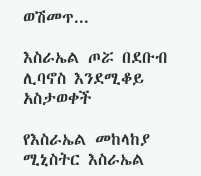ወሽመጥ...

እስራኤል ጦሯ በደቡብ ሊባኖስ እንደሚቆይ አስታወቀች

የእስራኤል መከላከያ ሚኒስትር እስራኤል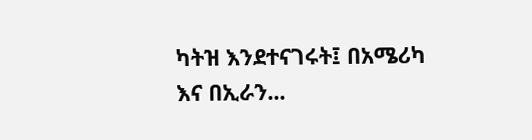ካትዝ እንደተናገሩት፤ በአሜሪካ እና በኢራን...